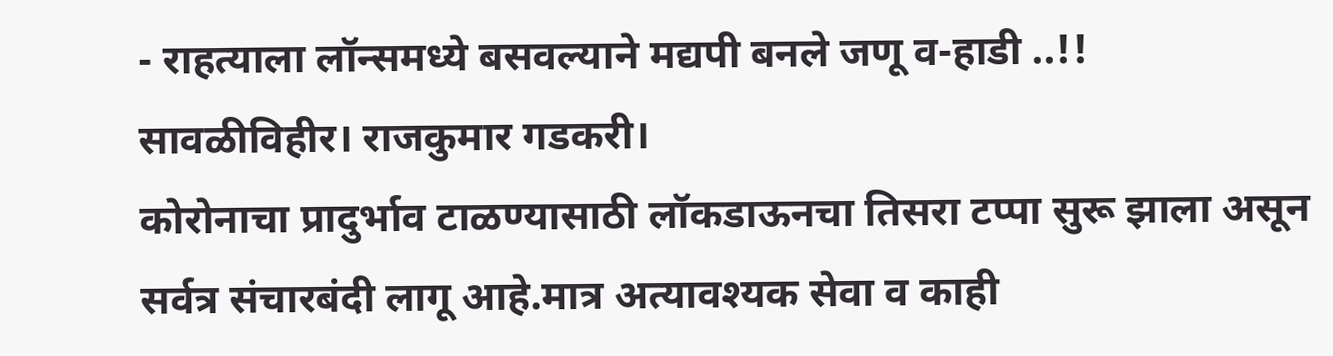- राहत्याला लॉन्समध्ये बसवल्याने मद्यपी बनले जणू व-हाडी ..!!
सावळीविहीर। राजकुमार गडकरी।
कोरोनाचा प्रादुर्भाव टाळण्यासाठी लॉकडाऊनचा तिसरा टप्पा सुरू झाला असून सर्वत्र संचारबंदी लागू आहे.मात्र अत्यावश्यक सेवा व काही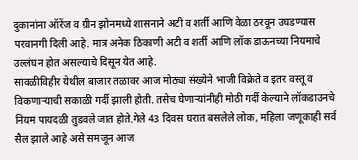दुकानांना ऑरेंज व ग्रीन झोनमध्ये शासनाने अटी व शर्ती आणि वेळा ठरवून उघडण्यास परवानगी दिली आहे. मात्र अनेक ठिकाणी अटी व शर्ती आणि लॉक डाऊनच्या नियमाचे उल्लंघन होत असल्याचे दिसून येत आहे.
सावळीविहीर येथील बाजार तळावर आज मोठ्या संख्येने भाजी विक्रेते व इतर वस्तू व विकणाऱ्याची सकाळी गर्दी झाली होती. तसेच घेणाऱ्यांनीही मोठी गर्दी केल्याने लॉकडाउनचे नियम पायदळी तुडवले जात होते.गेले 43 दिवस घरात बसलेले लोक, महिला जणूकाही सर्व सैल झाले आहे असे समजून आज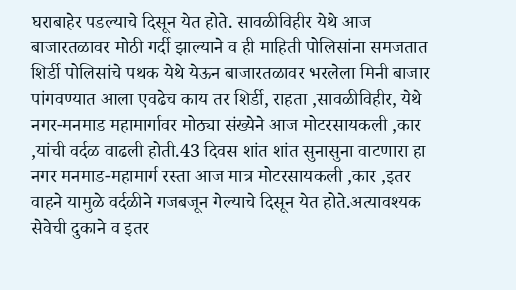घराबाहेर पडल्याचे दिसून येत होते. सावळीविहीर येथे आज बाजारतळावर मोठी गर्दी झाल्याने व ही माहिती पोलिसांना समजतात शिर्डी पोलिसांचे पथक येथे येऊन बाजारतळावर भरलेला मिनी बाजार पांगवण्यात आला एवढेच काय तर शिर्डी, राहता ,सावळीविहीर, येथे नगर-मनमाड महामार्गावर मोठ्या संख्येने आज मोटरसायकली ,कार ,यांची वर्दळ वाढली होती.43 दिवस शांत शांत सुनासुना वाटणारा हा नगर मनमाड-महामार्ग रस्ता आज मात्र मोटरसायकली ,कार ,इतर वाहने यामुळे वर्दळीने गजबजून गेल्याचे दिसून येत होते.अत्यावश्यक सेवेची दुकाने व इतर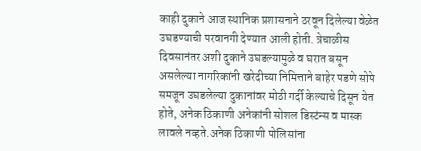काही दुकाने आज स्थानिक प्रशासनाने ठरवून दिलेल्या वेळेत उघडण्याची परवानगी देण्यात आली होती. त्रेचाळीस दिवसानंतर अशी दुकाने उघडल्यामुळे व घरात बसून असलेल्या नागरिकांनी खरेदीच्या निमित्ताने बाहेर पडणे सोपे समजून उघडलेल्या दुकानांवर मोठी गर्दी केल्याचे दिसून येत होते, अनेक ठिकाणी अनेकांनी सोशल डिस्टंन्स व मास्क लावले नव्हते.अनेक ठिकाणी पोलिसांना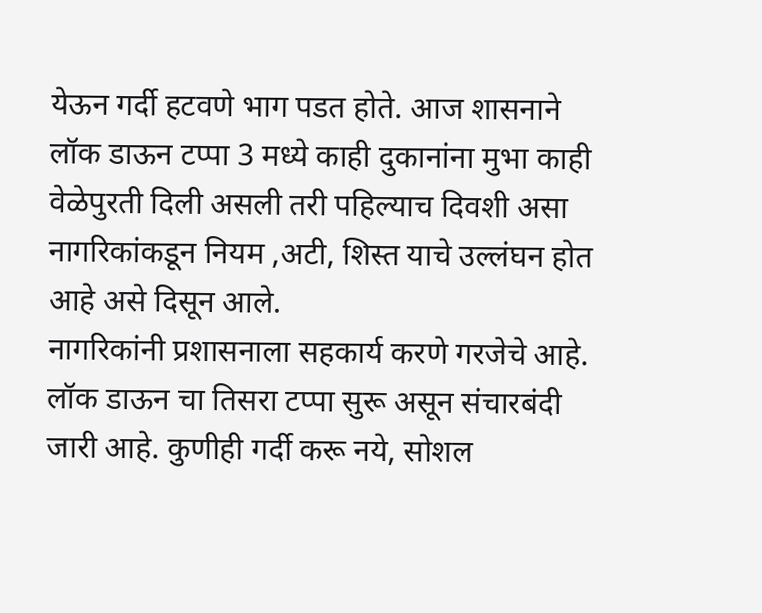येऊन गर्दी हटवणे भाग पडत होते. आज शासनाने लॉक डाऊन टप्पा 3 मध्ये काही दुकानांना मुभा काही वेळेपुरती दिली असली तरी पहिल्याच दिवशी असा नागरिकांकडून नियम ,अटी, शिस्त याचे उल्लंघन होत आहे असे दिसून आले.
नागरिकांनी प्रशासनाला सहकार्य करणे गरजेचे आहे. लॉक डाऊन चा तिसरा टप्पा सुरू असून संचारबंदी जारी आहे. कुणीही गर्दी करू नये, सोशल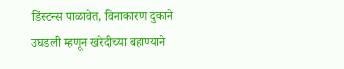डिंस्टन्स पाळावेत, विनाकारण दुकाने उघडली म्हणून खरेदीच्या बहाण्याने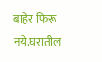बाहेर फिरू नये.घरातील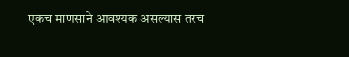एकच माणसाने आवश्यक असल्यास तरच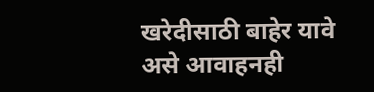खरेदीसाठी बाहेर यावे असे आवाहनही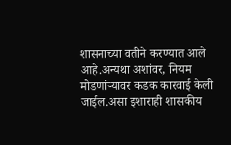शासनाच्या वतीने करण्यात आले आहे.अन्यथा अशांवर, नियम मोडणांऱ्यावर कडक कारवाई केली जाईल.असा इशाराही शासकीय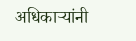अधिकाऱ्यांनी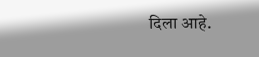दिला आहे.